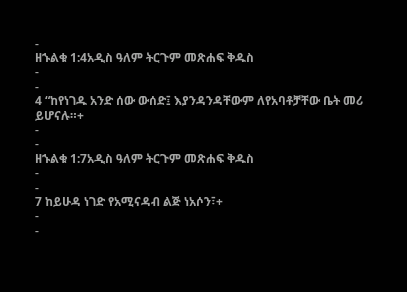-
ዘኁልቁ 1:4አዲስ ዓለም ትርጉም መጽሐፍ ቅዱስ
-
-
4 “ከየነገዱ አንድ ሰው ውሰድ፤ እያንዳንዳቸውም ለየአባቶቻቸው ቤት መሪ ይሆናሉ።+
-
-
ዘኁልቁ 1:7አዲስ ዓለም ትርጉም መጽሐፍ ቅዱስ
-
-
7 ከይሁዳ ነገድ የአሚናዳብ ልጅ ነአሶን፣+
-
-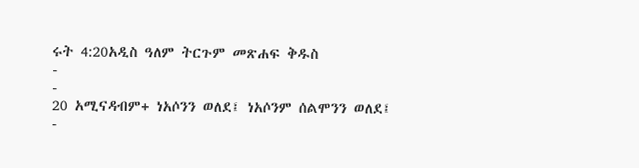ሩት 4:20አዲስ ዓለም ትርጉም መጽሐፍ ቅዱስ
-
-
20 አሚናዳብም+ ነአሶንን ወለደ፤ ነአሶንም ሰልሞንን ወለደ፤
-